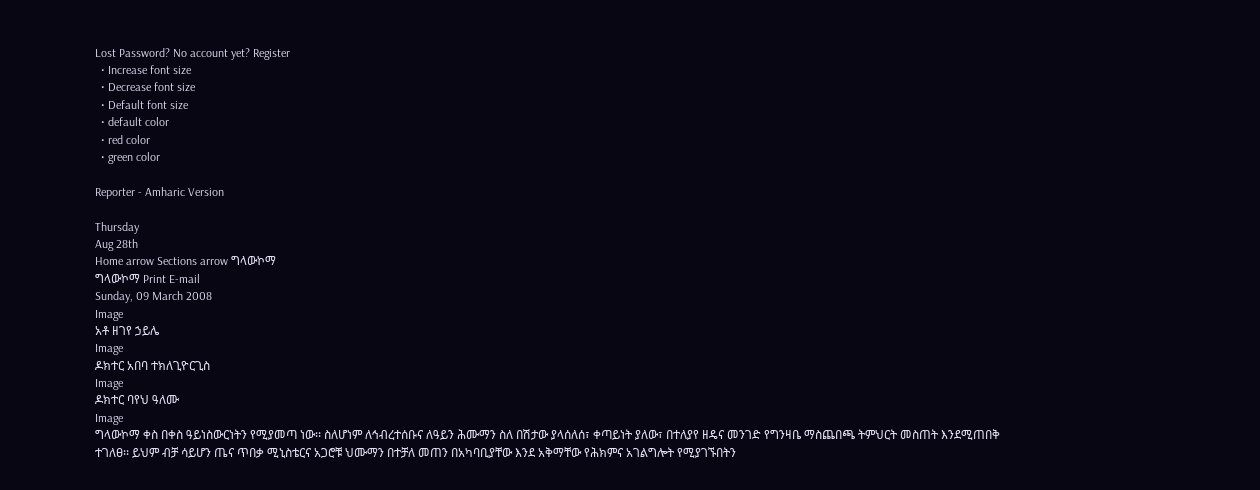Lost Password? No account yet? Register
  • Increase font size
  • Decrease font size
  • Default font size
  • default color
  • red color
  • green color

Reporter - Amharic Version

Thursday
Aug 28th
Home arrow Sections arrow ግላውኮማ
ግላውኮማ Print E-mail
Sunday, 09 March 2008
Image
አቶ ዘገየ ኃይሌ
Image
ዶክተር አበባ ተክለጊዮርጊስ
Image
ዶክተር ባየህ ዓለሙ
Image
ግላውኮማ ቀስ በቀስ ዓይነስውርነትን የሚያመጣ ነው፡፡ ስለሆነም ለኅብረተሰቡና ለዓይን ሕሙማን ስለ በሽታው ያላሰለሰ፣ ቀጣይነት ያለው፣ በተለያየ ዘዴና መንገድ የግንዛቤ ማስጨበጫ ትምህርት መስጠት እንደሚጠበቅ ተገለፀ፡፡ ይህም ብቻ ሳይሆን ጤና ጥበቃ ሚኒስቴርና አጋሮቹ ህሙማን በተቻለ መጠን በአካባቢያቸው እንደ አቅማቸው የሕክምና አገልግሎት የሚያገኙበትን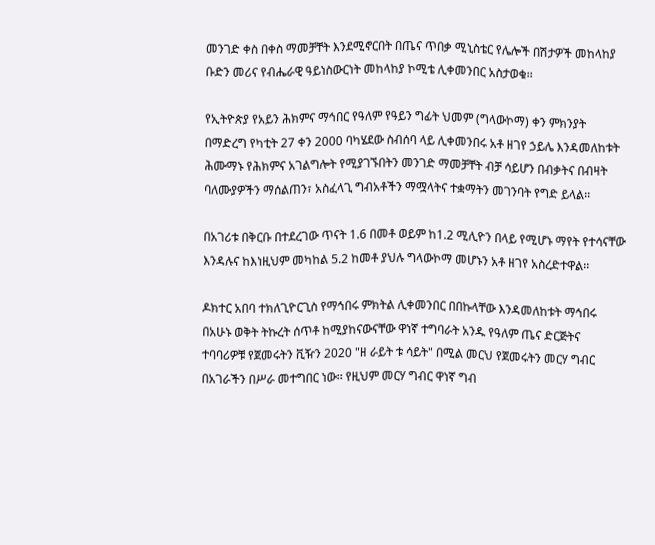መንገድ ቀስ በቀስ ማመቻቸት እንደሚኖርበት በጤና ጥበቃ ሚኒስቴር የሌሎች በሽታዎች መከላከያ ቡድን መሪና የብሔራዊ ዓይነስውርነት መከላከያ ኮሚቴ ሊቀመንበር አስታወቁ፡፡

የኢትዮጵያ የአይን ሕክምና ማኅበር የዓለም የዓይን ግፊት ህመም (ግላውኮማ) ቀን ምክንያት በማድረግ የካቲት 27 ቀን 2000 ባካሄደው ስብሰባ ላይ ሊቀመንበሩ አቶ ዘገየ ኃይሌ እንዳመለከቱት ሕሙማኑ የሕክምና አገልግሎት የሚያገኙበትን መንገድ ማመቻቸት ብቻ ሳይሆን በብቃትና በብዛት ባለሙያዎችን ማሰልጠን፣ አስፈላጊ ግብአቶችን ማሟላትና ተቋማትን መገንባት የግድ ይላል፡፡

በአገሪቱ በቅርቡ በተደረገው ጥናት 1.6 በመቶ ወይም ከ1.2 ሚሊዮን በላይ የሚሆኑ ማየት የተሳናቸው እንዳሉና ከእነዚህም መካከል 5.2 ከመቶ ያህሉ ግላውኮማ መሆኑን አቶ ዘገየ አስረድተዋል፡፡

ዶክተር አበባ ተክለጊዮርጊስ የማኅበሩ ምክትል ሊቀመንበር በበኩላቸው እንዳመለከቱት ማኅበሩ በአሁኑ ወቅት ትኩረት ሰጥቶ ከሚያከናውናቸው ዋነኛ ተግባራት አንዱ የዓለም ጤና ድርጅትና ተባባሪዎቹ የጀመሩትን ቪዥን 2020 "ዘ ራይት ቱ ሳይት" በሚል መርህ የጀመሩትን መርሃ ግብር በአገራችን በሥራ መተግበር ነው፡፡ የዚህም መርሃ ግብር ዋነኛ ግብ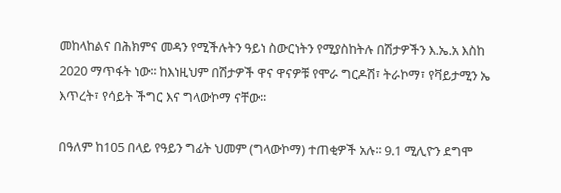መከላከልና በሕክምና መዳን የሚችሉትን ዓይነ ስውርነትን የሚያስከትሉ በሽታዎችን እ.ኤ.አ እስከ 2020 ማጥፋት ነው፡፡ ከእነዚህም በሽታዎች ዋና ዋናዎቹ የሞራ ግርዶሽ፣ ትራኮማ፣ የቫይታሚን ኤ እጥረት፣ የሳይት ችግር እና ግላውኮማ ናቸው፡፡

በዓለም ከ105 በላይ የዓይን ግፊት ህመም (ግላውኮማ) ተጠቂዎች አሉ፡፡ 9.1 ሚሊዮን ደግሞ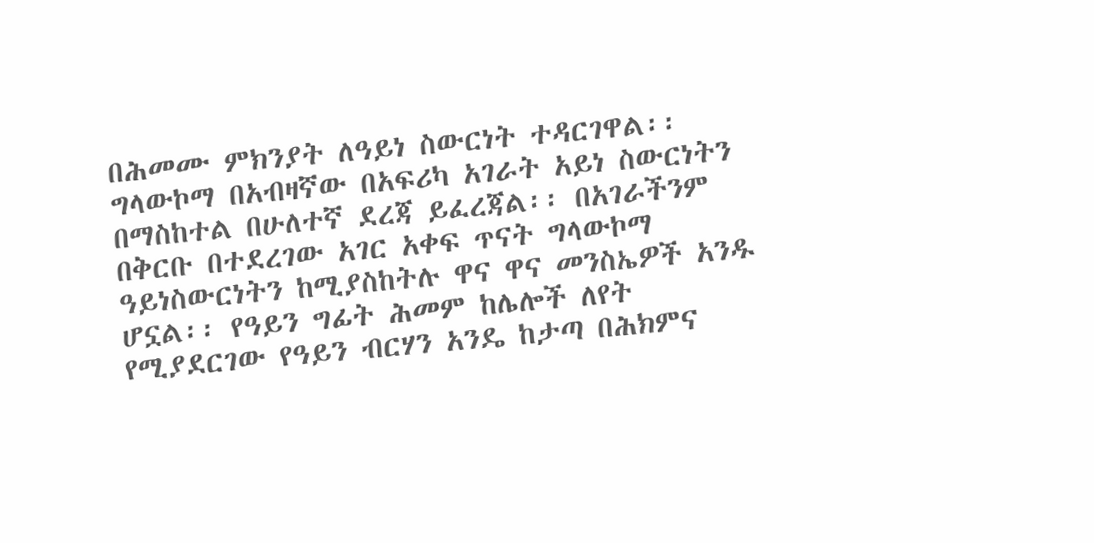በሕመሙ ምክንያት ለዓይነ ስውርነት ተዳርገዋል፡፡ ግላውኮማ በአብዛኛው በአፍሪካ አገራት አይነ ስውርነትን በማስከተል በሁለተኛ ደረጃ ይፈረጃል፡፡ በአገራችንም በቅርቡ በተደረገው አገር አቀፍ ጥናት ግላውኮማ ዓይነስውርነትን ከሚያስከትሉ ዋና ዋና መንስኤዎች አንዱ ሆኗል፡፡ የዓይን ግፊት ሕመም ከሌሎች ለየት የሚያደርገው የዓይን ብርሃን አንዴ ከታጣ በሕክምና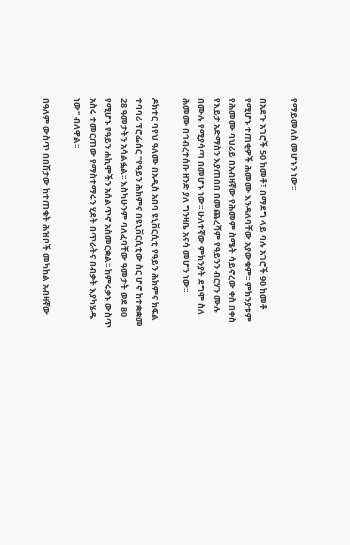የማይመለስ መሆኑን ነው፡፡

በአደጉ አገሮች 50 ከመቶ፣ በማደግ ላይ ባሉ አገሮች 90 ከመቶ የሚሆኑ ተጠቂዎች ሕመሙ እንዳለባቸው አያውቁም፡፡ ምክንያቱም የሕመሙ ባህሪይ በአብዛኛው የሕመም ስሜት ሳይኖረው ቀስ በቀስ የእይታ አድማስን እያጠበበ በመጨረሻም የዓይንን ብርሃን ሙሉ በሙሉ የሚያሳጣ በመሆኑ ነው፡፡ ሁለተኛው ምክንያት ደግሞ ስለ ሕመሙ በኅብረተሰቡ ዘንድ ያለ ግንዛቤ አናሳ መሆን ነው፡፡

ዶክተር ባየህ ዓለሙ በአዲስ አበባ ዩኒቨርሲቲ የዓይን ሕክምና ክፍል ተባባሪ ፕሮፌሰር "የዓይን ሕክምና በዩኒቨርሲቲው ስር ሆኖ ከተቋቋመ 28 ዓመታትን አሳልፏል፡፡ እስካሁንም ባለፈባቸው ዓመታት ወደ 80 የሚሆኑ የዓይን ሐኪሞችን አሰልጥኖ አስመርቋል፡፡ ከምሩቃኑ ውስጥ አስሩ ተመርጠው የማስተማሩን ሂደት በጥራትና በብቃት እያካሄዱ ነው" ብለዋል፡፡

በዓለም ውስጥ በበሽታው ከተጠቁት ሕዝቦች መካከል አብዛኛው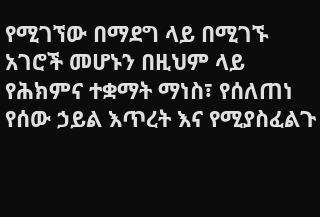የሚገኘው በማደግ ላይ በሚገኙ አገሮች መሆኑን በዚህም ላይ የሕክምና ተቋማት ማነስ፣ የሰለጠነ የሰው ኃይል እጥረት እና የሚያስፈልጉ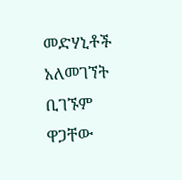መድሃኒቶች አለመገኘት ቢገኙም ዋጋቸው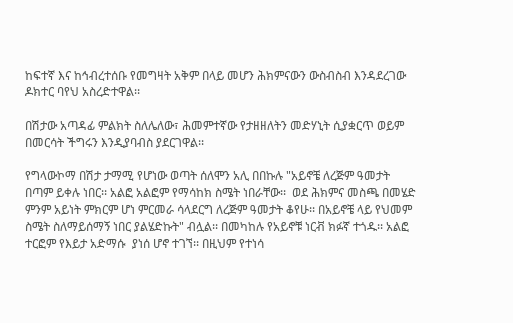ከፍተኛ እና ከኅብረተሰቡ የመግዛት አቅም በላይ መሆን ሕክምናውን ውስብስብ እንዳደረገው ዶክተር ባየህ አስረድተዋል፡፡

በሽታው አጣዳፊ ምልክት ስለሌለው፣ ሕመምተኛው የታዘዘለትን መድሃኒት ሲያቋርጥ ወይም በመርሳት ችግሩን እንዲያባብስ ያደርገዋል፡፡

የግላውኮማ በሽታ ታማሚ የሆነው ወጣት ሰለሞን አሊ በበኩሉ "አይኖቼ ለረጅም ዓመታት በጣም ይቀሉ ነበር፡፡ አልፎ አልፎም የማሳከክ ስሜት ነበራቸው፡፡  ወደ ሕክምና መስጫ በመሄድ ምንም አይነት ምክርም ሆነ ምርመራ ሳላደርግ ለረጅም ዓመታት ቆየሁ፡፡ በአይኖቼ ላይ የህመም ስሜት ስለማይሰማኝ ነበር ያልሄድኩት" ብሏል፡፡ በመካከሉ የአይኖቹ ነርቭ ክፉኛ ተጎዱ፡፡ አልፎ ተርፎም የእይታ አድማሱ  ያነሰ ሆኖ ተገኘ፡፡ በዚህም የተነሳ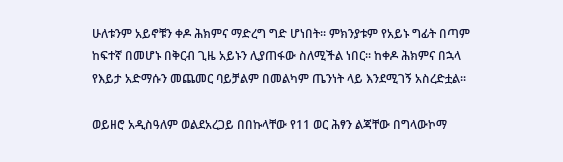ሁለቱንም አይኖቹን ቀዶ ሕክምና ማድረግ ግድ ሆነበት፡፡ ምክንያቱም የአይኑ ግፊት በጣም ከፍተኛ በመሆኑ በቅርብ ጊዜ አይኑን ሊያጠፋው ስለሚችል ነበር፡፡ ከቀዶ ሕክምና በኋላ የእይታ አድማሱን መጨመር ባይቻልም በመልካም ጤንነት ላይ እንደሚገኝ አስረድቷል፡፡

ወይዘሮ አዲስዓለም ወልደአረጋይ በበኩላቸው የ11 ወር ሕፃን ልጃቸው በግላውኮማ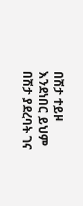በሽታ ተይዞ እንደነበር ይህም በሽታ ያደረባት ገና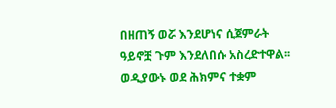በዘጠኝ ወሯ እንደሆነና ሲጀምራት ዓይኖቿ ጉም እንደለበሱ አስረድተዋል፡፡ ወዲያውኑ ወደ ሕክምና ተቋም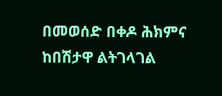በመወሰድ በቀዶ ሕክምና ከበሽታዋ ልትገላገል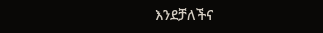እንደቻለችና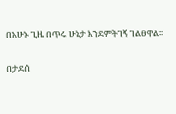በአሁኑ ጊዜ በጥሩ ሁኔታ እንደምትገኝ ገልፀዋል፡፡

በታደሰ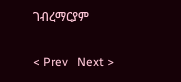ገብረማርያም

< Prev   Next >